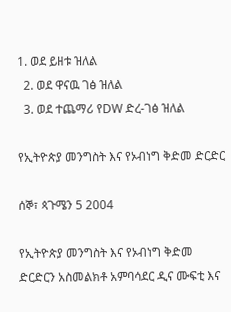1. ወደ ይዘቱ ዝለል
  2. ወደ ዋናዉ ገፅ ዝለል
  3. ወደ ተጨማሪ የDW ድረ-ገፅ ዝለል

የኢትዮጵያ መንግስት እና የኦብነግ ቅድመ ድርድር

ሰኞ፣ ጳጉሜን 5 2004

የኢትዮጵያ መንግስት እና የኦብነግ ቅድመ ድርድርን አስመልክቶ አምባሳደር ዲና ሙፍቲ እና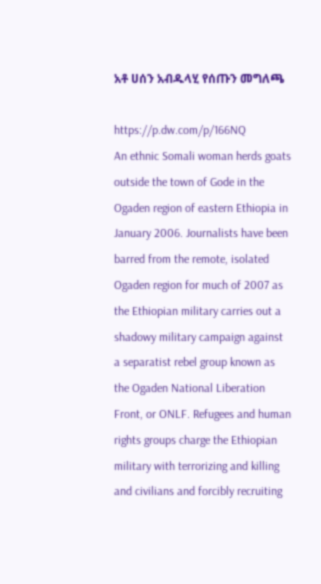አቶ ሀሰን አብዱላሂ የሰጡን መግለጫ

https://p.dw.com/p/166NQ
An ethnic Somali woman herds goats outside the town of Gode in the Ogaden region of eastern Ethiopia in January 2006. Journalists have been barred from the remote, isolated Ogaden region for much of 2007 as the Ethiopian military carries out a shadowy military campaign against a separatist rebel group known as the Ogaden National Liberation Front, or ONLF. Refugees and human rights groups charge the Ethiopian military with terrorizing and killing and civilians and forcibly recruiting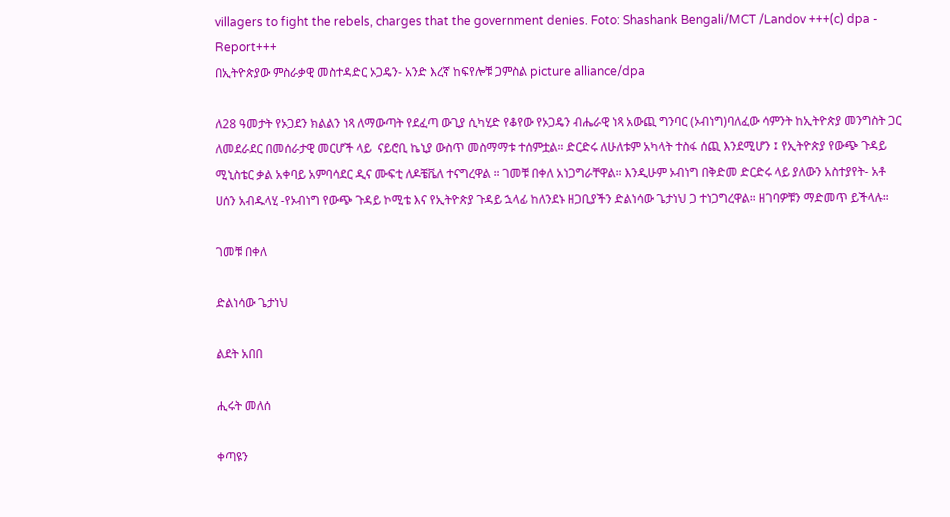villagers to fight the rebels, charges that the government denies. Foto: Shashank Bengali/MCT /Landov +++(c) dpa - Report+++
በኢትዮጵያው ምስራቃዊ መስተዳድር ኦጋዴን- አንድ እረኛ ከፍየሎቹ ጋምስል picture alliance/dpa

ለ28 ዓመታት የኦጋደን ክልልን ነጻ ለማውጣት የደፈጣ ውጊያ ሲካሂድ የቆየው የኦጋዴን ብሔራዊ ነጻ አውጪ ግንባር (ኦብነግ)ባለፈው ሳምንት ከኢትዮጵያ መንግስት ጋር ለመደራደር በመሰራታዊ መርሆች ላይ  ናይሮቢ ኬኒያ ውስጥ መስማማቱ ተሰምቷል። ድርድሩ ለሁለቱም አካላት ተስፋ ሰጪ እንደሚሆን ፤ የኢትዮጵያ የውጭ ጉዳይ ሚኒስቴር ቃል አቀባይ አምባሳደር ዲና ሙፍቲ ለዶቼቬለ ተናግረዋል ። ገመቹ በቀለ አነጋግራቸዋል። እንዲሁም ኦብነግ በቅድመ ድርድሩ ላይ ያለውን አስተያየት- አቶ ሀሰን አብዱላሂ -የኦብነግ የውጭ ጉዳይ ኮሚቴ እና የኢትዮጵያ ጉዳይ ኋላፊ ከለንደኑ ዘጋቢያችን ድልነሳው ጌታነህ ጋ ተነጋግረዋል። ዘገባዎቹን ማድመጥ ይችላሉ።

ገመቹ በቀለ

ድልነሳው ጌታነህ

ልደት አበበ

ሒሩት መለሰ

ቀጣዩን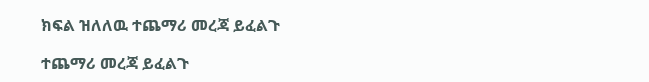ክፍል ዝለለዉ ተጨማሪ መረጃ ይፈልጉ

ተጨማሪ መረጃ ይፈልጉ